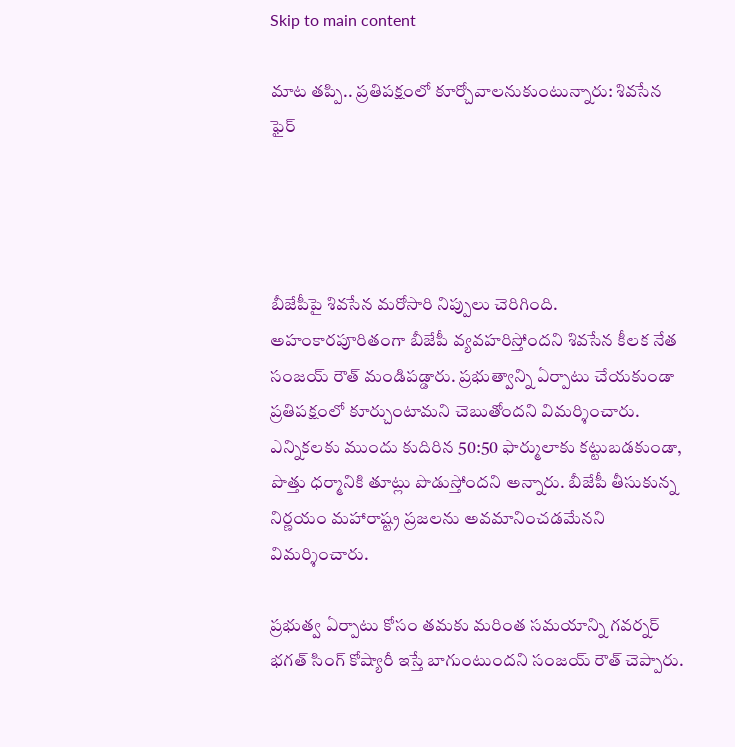Skip to main content

మాట తప్పి.. ప్రతిపక్షంలో కూర్చోవాలనుకుంటున్నారు: శివసేన ఫైర్




బీజేపీపై శివసేన మరోసారి నిప్పులు చెరిగింది. అహంకారపూరితంగా బీజేపీ వ్యవహరిస్తోందని శివసేన కీలక నేత సంజయ్ రౌత్ మండిపడ్డారు. ప్రభుత్వాన్ని ఏర్పాటు చేయకుండా ప్రతిపక్షంలో కూర్చుంటామని చెబుతోందని విమర్శించారు. ఎన్నికలకు ముందు కుదిరిన 50:50 ఫార్ములాకు కట్టుబడకుండా, పొత్తు ధర్మానికి తూట్లు పొడుస్తోందని అన్నారు. బీజేపీ తీసుకున్న నిర్ణయం మహారాష్ట్ర ప్రజలను అవమానించడమేనని విమర్శించారు.

ప్రభుత్వ ఏర్పాటు కోసం తమకు మరింత సమయాన్ని గవర్నర్ భగత్ సింగ్ కోష్యారీ ఇస్తే బాగుంటుందని సంజయ్ రౌత్ చెప్పారు.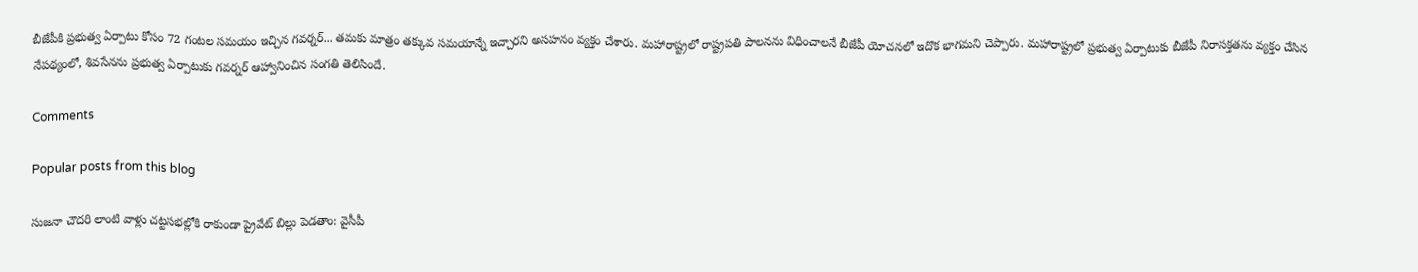బీజేపీకి ప్రభుత్వ ఏర్పాటు కోసం 72 గంటల సమయం ఇచ్చిన గవర్నర్... తమకు మాత్రం తక్కువ సమయాన్నే ఇచ్చారని అసహనం వ్యక్తం చేశారు. మహారాష్ట్రలో రాష్ట్రపతి పాలనను విధించాలనే బీజేపీ యోచనలో ఇదొక భాగమని చెప్పారు. మహారాష్ట్రలో ప్రభుత్వ ఏర్పాటుకు బీజేపీ నిరాసక్తతను వ్యక్తం చేసిన నేపథ్యంలో, శివసేనను ప్రభుత్వ ఏర్పాటుకు గవర్నర్ ఆహ్వానించిన సంగతి తెలిసిందే.

Comments

Popular posts from this blog

సుజనా చౌదరి లాంటి వాళ్లు చట్టసభల్లోకి రాకుండా ప్రైవేట్ బిల్లు పెడతాం: వైసీపీ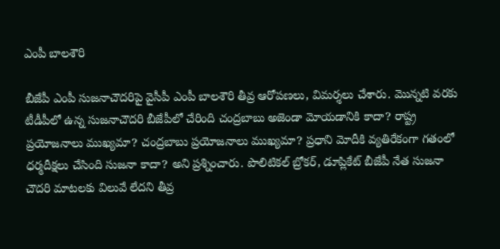ఎంపీ బాలశౌరి

బీజేపీ ఎంపీ సుజనాచౌదరిపై వైసీపీ ఎంపీ బాలశౌరి తీవ్ర ఆరోపణలు, విమర్శలు చేశారు. మొన్నటి వరకు టీడీపీలో ఉన్న సుజనాచౌదరి బీజేపీలో చేరింది చంద్రబాబు అజెండా మోయడానికి కాదా? రాష్ట్ర ప్రయోజనాలు ముఖ్యమా? చంద్రబాబు ప్రయోజనాలు ముఖ్యమా? ప్రధాని మోదీకి వ్యతిరేకంగా గతంలో ధర్మదీక్షలు చేసింది సుజనా కాదా? అని ప్రశ్నించారు. పొలిటికల్ బ్రోకర్, డూప్లికేట్ బీజేపీ నేత సుజనా చౌదరి మాటలకు విలువే లేదని తీవ్ర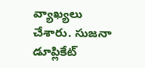వ్యాఖ్యలు చేశారు. సుజనా డూప్లికేట్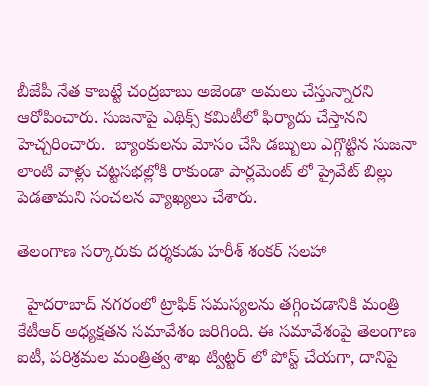బీజేపీ నేత కాబట్టే చంద్రబాబు అజెండా అమలు చేస్తున్నారని ఆరోపించారు. సుజనాపై ఎథిక్స్ కమిటీలో ఫిర్యాదు చేస్తానని హెచ్చరించారు.  బ్యాంకులను మోసం చేసి డబ్బులు ఎగ్గొట్టిన సుజనా లాంటి వాళ్లు చట్టసభల్లోకి రాకుండా పార్లమెంట్ లో ప్రైవేట్ బిల్లు పెడతామని సంచలన వ్యాఖ్యలు చేశారు.

తెలంగాణ సర్కారుకు దర్శకుడు హరీశ్ శంకర్ సలహా

  హైదరాబాద్ నగరంలో ట్రాఫిక్ సమస్యలను తగ్గించడానికి మంత్రి కేటీఆర్ అధ్యక్షతన సమావేశం జరిగింది. ఈ సమావేశంపై తెలంగాణ ఐటీ, పరిశ్రమల మంత్రిత్వ శాఖ ట్విట్టర్ లో పోస్ట్ చేయగా, దానిపై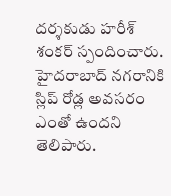దర్శకుడు హరీశ్ శంకర్ స్పందించారు. హైదరాబాద్ నగరానికి స్లిప్ రోడ్ల అవసరం ఎంతో ఉందని తెలిపారు.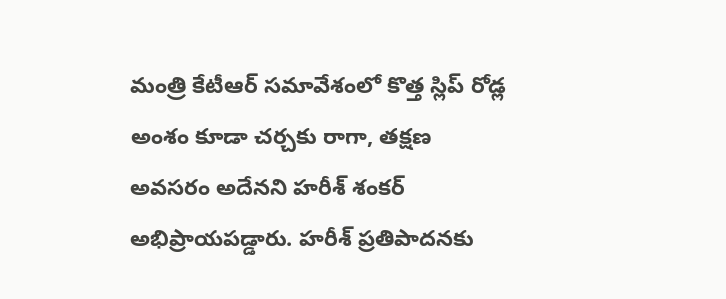మంత్రి కేటీఆర్ సమావేశంలో కొత్త స్లిప్ రోడ్ల అంశం కూడా చర్చకు రాగా, తక్షణ అవసరం అదేనని హరీశ్ శంకర్ అభిప్రాయపడ్డారు. హరీశ్ ప్రతిపాదనకు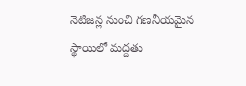నెటిజన్ల నుంచి గణనీయమైన స్థాయిలో మద్దతు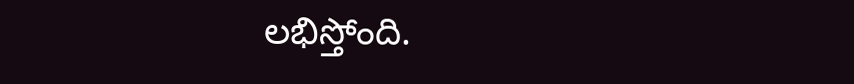లభిస్తోంది.